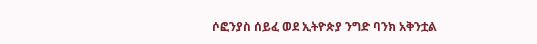ሶፎንያስ ሰይፈ ወደ ኢትዮጵያ ንግድ ባንክ አቅንቷል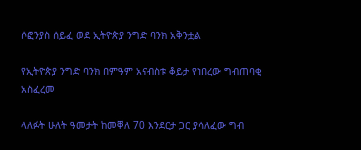ሶፎንያስ ሰይፈ ወደ ኢትዮጵያ ንግድ ባንክ አቅንቷል

የኢትዮጵያ ንግድ ባንክ በምዓም አናብስቱ ቆይታ የነበረው ግብጠባቂ አስፈረመ

ላለፉት ሁለት ዓመታት ከመቐለ 70 እንደርታ ጋር ያሳለፈው ግብ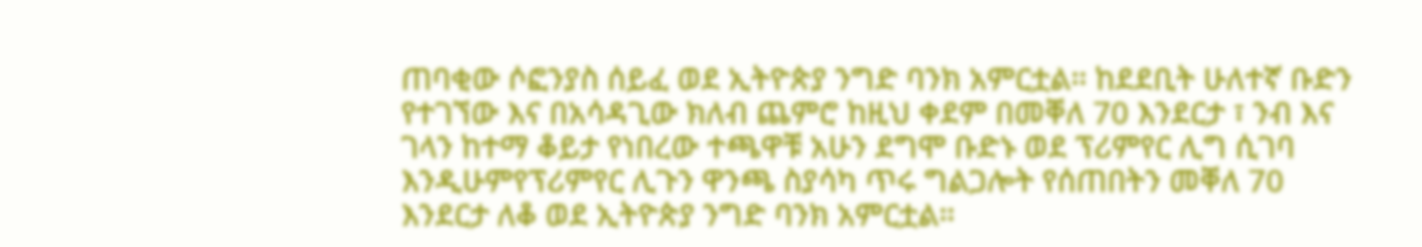ጠባቂው ሶፎንያስ ሰይፈ ወደ ኢትዮጵያ ንግድ ባንክ አምርቷል። ከደደቢት ሁለተኛ ቡድን የተገኘው እና በአሳዳጊው ክለብ ጨምሮ ከዚህ ቀደም በመቐለ 70 እንደርታ ፣ ንብ እና ገላን ከተማ ቆይታ የነበረው ተጫዋቹ አሁን ደግሞ ቡድኑ ወደ ፕሪምየር ሊግ ሲገባ እንዲሁምየፕሪምየር ሊጉን ዋንጫ ስያሳካ ጥሩ ግልጋሎት የሰጠበትን መቐለ 70 እንደርታ ለቆ ወደ ኢትዮጵያ ንግድ ባንክ አምርቷል።